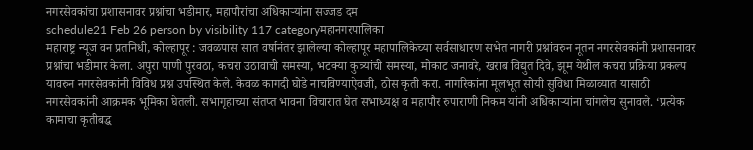नगरसेवकांचा प्रशासनावर प्रश्नांचा भडीमार, महापौरांचा अधिकाऱ्यांना सज्जड दम
schedule21 Feb 26 person by visibility 117 categoryमहानगरपालिका
महाराष्ट्र न्यूज वन प्रतनिधी, कोल्हापूर : जवळपास सात वर्षानंतर झालेल्या कोल्हापूर महापालिकेच्या सर्वसाधारण सभेत नागरी प्रश्नांवरुन नूतन नगरसेवकांनी प्रशासनावर प्रश्नांचा भडीमार केला. अपुरा पाणी पुरवठा, कचरा उठावाची समस्या, भटक्या कुत्र्यांची समस्या, मोकाट जनावरे, खराब विद्युत दिवे, झूम येथील कचरा प्रक्रिया प्रकल्प यावरुन नगरसेवकांनी विविध प्रश्न उपस्थित केले. केवळ कागदी घोडे नाचविण्याऐवजी, ठोस कृती करा. नागरिकांना मूलभूत सोयी सुविधा मिळाव्यात यासाठी नगरसेवकांनी आक्रमक भूमिका घेतली. सभागृहाच्या संतप्त भावना विचारात घेत सभाध्यक्ष व महापौर रुपाराणी निकम यांनी अधिकाऱ्यांना चांगलेच सुनावले. ‘प्रत्येक कामाचा कृतीबद्ध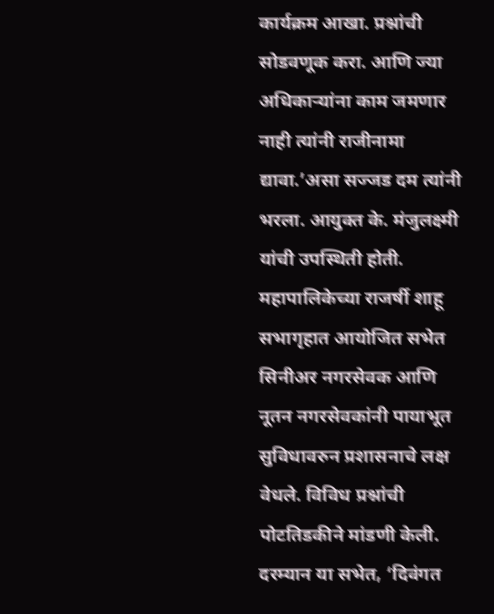कार्यक्रम आखा. प्रश्नांची सोडवणूक करा. आणि ज्या अधिकाऱ्यांना काम जमणार नाही त्यांनी राजीनामा द्यावा.’असा सज्जड दम त्यांनी भरला. आयुक्त के. मंजुलक्ष्मी यांची उपस्थिती होती.
महापालिकेच्या राजर्षी शाहू सभागृहात आयोजित सभेत सिनीअर नगरसेवक आणि नूतन नगरसेवकांनी पायाभूत सुविधावरुन प्रशासनाचे लक्ष वेधले. विविध प्रश्नांची पोटतिडकीने मांडणी केली. दरम्यान या सभेत, ‘दिवंगत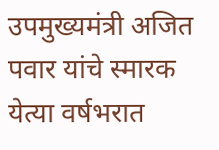उपमुख्यमंत्री अजित पवार यांचे स्मारक येत्या वर्षभरात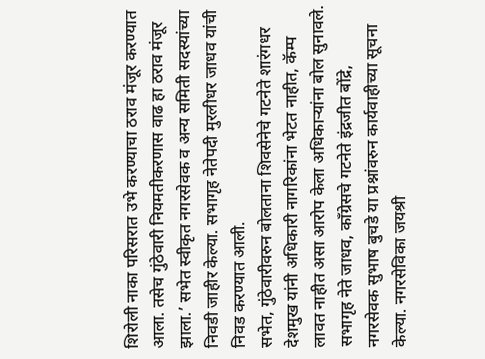शिरोली नाका परिसरात उभे करण्याचा ठराव मंजूर करण्यात आला. तसेच गुंठेवारी नियमतीकरणास वाढ हा ठराव मंजूर झाला.’ सभेत स्वीकृत नगरसेवक व अन्य समिती सदस्यांच्या निवडी जाहीर केल्या. सभागृह नेतेपदी मुरलीधर जाधव यांची निवड करण्यात आली.
सभेत, गुंठेवारीवरुन बोलताना शिवसेनेचे गटनेते शारंगधर देशमुख यांनी अधिकारी नागरिकांना भेटत नाहीत, कॅम्प लावत नाहीत असा आरोप केला अधिकाऱ्यांना बोल सुनावले. सभागृह नेते जाधव, काँग्रेसचे गटनेते इंद्रजीत बोंद्रे, नगरसेवक सुभाष बुचडे या प्रश्नांवरुन कार्यवाहीच्या सूचना केल्या. नगरसेविका जयश्री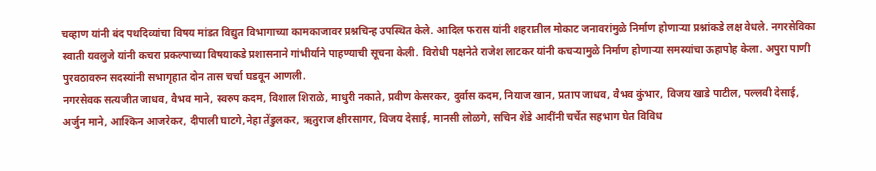चव्हाण यांनी बंद पथदिव्यांचा विषय मांडत विद्युत विभागाच्या कामकाजावर प्रश्नचिन्ह उपस्थित केले. आदिल फरास यांनी शहरातील मोकाट जनावरांमुळे निर्माण होणाऱ्या प्रश्नांकडे लक्ष वेधले. नगरसेविका स्वाती यवलुजे यांनी कचरा प्रकल्पाच्या विषयाकडे प्रशासनाने गांभीर्याने पाहण्याची सूचना केली. विरोधी पक्षनेते राजेश लाटकर यांनी कचऱ्यामुळे निर्माण होणाऱ्या समस्यांचा ऊहापोह केला. अपुरा पाणी पुरवठावरुन सदस्यांनी सभागृहात दोन तास चर्चा घडवून आणली.
नगरसेवक सत्यजीत जाधव, वैभव माने, स्वरुप कदम, विशाल शिराळे, माधुरी नकाते, प्रवीण केसरकर, दुर्वास कदम, नियाज खान, प्रताप जाधव, वैभव कुंभार, विजय खाडे पाटील, पल्लवी देसाई, अर्जुन माने, आश्किन आजरेकर, दीपाली घाटगे,नेहा तेंडुलकर, ऋतुराज क्षीरसागर, विजय देसाई, मानसी लोळगे, सचिन शेंडे आदींनी चर्चेत सहभाग घेत विविध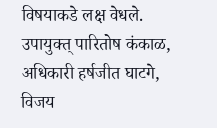विषयाकडे लक्ष वेधले. उपायुक्त् पारितोष कंकाळ, अधिकारी हर्षजीत घाटगे, विजय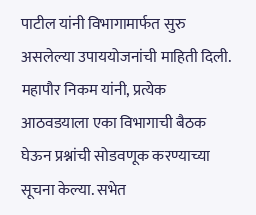पाटील यांनी विभागामार्फत सुरु असलेल्या उपाययोजनांची माहिती दिली. महापौर निकम यांनी, प्रत्येक आठवडयाला एका विभागाची बैठक घेऊन प्रश्नांची सोडवणूक करण्याच्या सूचना केल्या. सभेत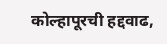कोल्हापूरची हद्दवाढ,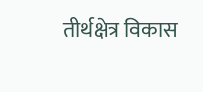तीर्थक्षेत्र विकास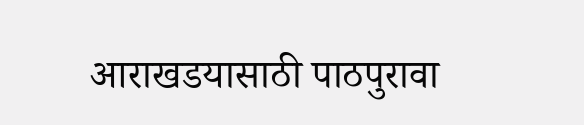आराखडयासाठी पाठपुरावा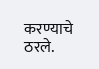करण्याचे ठरले.